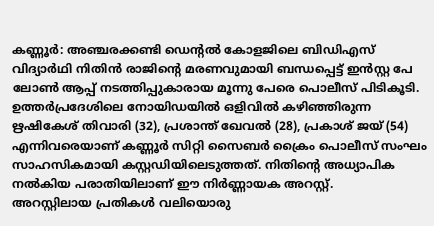കണ്ണൂർ: അഞ്ചരക്കണ്ടി ഡെന്റൽ കോളജിലെ ബിഡിഎസ് വിദ്യാർഥി നിതിൻ രാജിന്റെ മരണവുമായി ബന്ധപ്പെട്ട് ഇൻസ്റ്റ പേ ലോൺ ആപ്പ് നടത്തിപ്പുകാരായ മൂന്നു പേരെ പൊലീസ് പിടികൂടി. ഉത്തർപ്രദേശിലെ നോയിഡയിൽ ഒളിവിൽ കഴിഞ്ഞിരുന്ന ഋഷികേശ് തിവാരി (32), പ്രശാന്ത് ഖേവൽ (28), പ്രകാശ് ജയ് (54) എന്നിവരെയാണ് കണ്ണൂർ സിറ്റി സൈബർ ക്രൈം പൊലീസ് സംഘം സാഹസികമായി കസ്റ്റഡിയിലെടുത്തത്. നിതിന്റെ അധ്യാപിക നൽകിയ പരാതിയിലാണ് ഈ നിർണ്ണായക അറസ്റ്റ്.
അറസ്റ്റിലായ പ്രതികൾ വലിയൊരു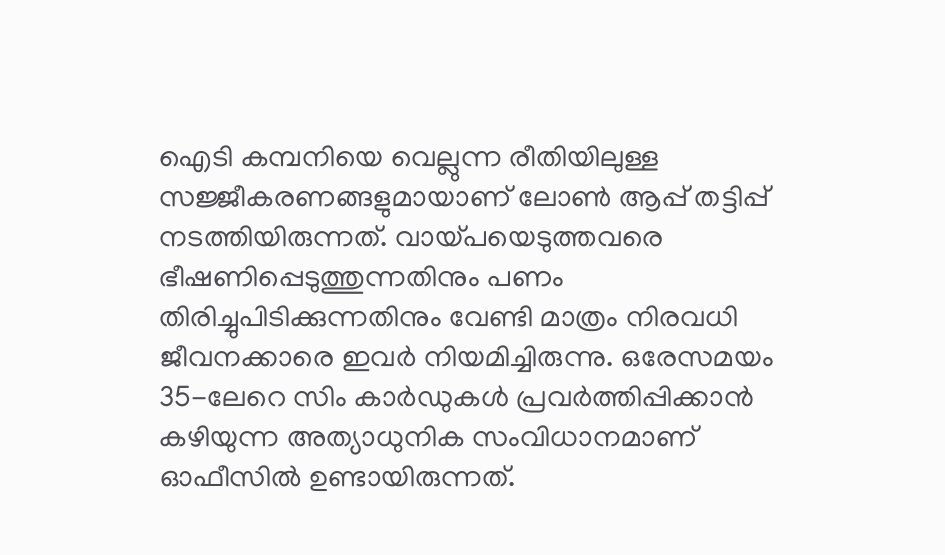ഐടി കമ്പനിയെ വെല്ലുന്ന രീതിയിലുള്ള സജ്ജീകരണങ്ങളുമായാണ് ലോൺ ആപ്പ് തട്ടിപ്പ് നടത്തിയിരുന്നത്. വായ്പയെടുത്തവരെ ഭീഷണിപ്പെടുത്തുന്നതിനും പണം തിരിച്ചുപിടിക്കുന്നതിനും വേണ്ടി മാത്രം നിരവധി ജീവനക്കാരെ ഇവർ നിയമിച്ചിരുന്നു. ഒരേസമയം 35-ലേറെ സിം കാർഡുകൾ പ്രവർത്തിപ്പിക്കാൻ കഴിയുന്ന അത്യാധുനിക സംവിധാനമാണ് ഓഫീസിൽ ഉണ്ടായിരുന്നത്.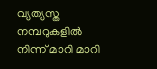വ്യത്യസ്ത നമ്പറുകളിൽ നിന്ന് മാറി മാറി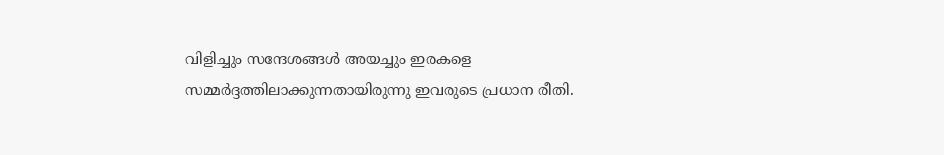വിളിച്ചും സന്ദേശങ്ങൾ അയച്ചും ഇരകളെ സമ്മർദ്ദത്തിലാക്കുന്നതായിരുന്നു ഇവരുടെ പ്രധാന രീതി.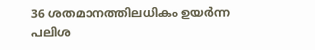36 ശതമാനത്തിലധികം ഉയർന്ന പലിശ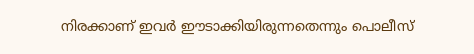നിരക്കാണ് ഇവർ ഈടാക്കിയിരുന്നതെന്നും പൊലീസ്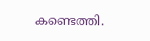കണ്ടെത്തി.